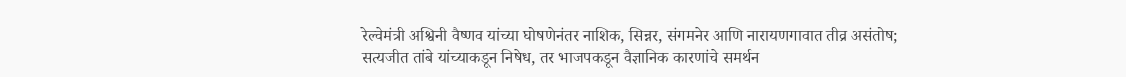रेल्वेमंत्री अश्विनी वैष्णव यांच्या घोषणेनंतर नाशिक, सिन्नर, संगमनेर आणि नारायणगावात तीव्र असंतोष; सत्यजीत तांबे यांच्याकडून निषेध, तर भाजपकडून वैज्ञानिक कारणांचे समर्थन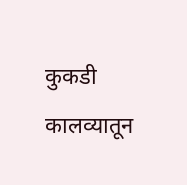कुकडी कालव्यातून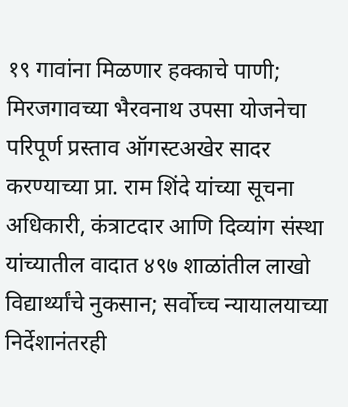१९ गावांना मिळणार हक्काचे पाणी; मिरजगावच्या भैरवनाथ उपसा योजनेचा परिपूर्ण प्रस्ताव ऑगस्टअखेर सादर करण्याच्या प्रा. राम शिंदे यांच्या सूचना
अधिकारी, कंत्राटदार आणि दिव्यांग संस्था यांच्यातील वादात ४९७ शाळांतील लाखो विद्यार्थ्यांचे नुकसान; सर्वोच्च न्यायालयाच्या निर्देशानंतरही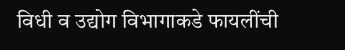विधी व उद्योग विभागाकडे फायलींची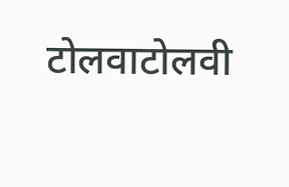टोलवाटोलवी